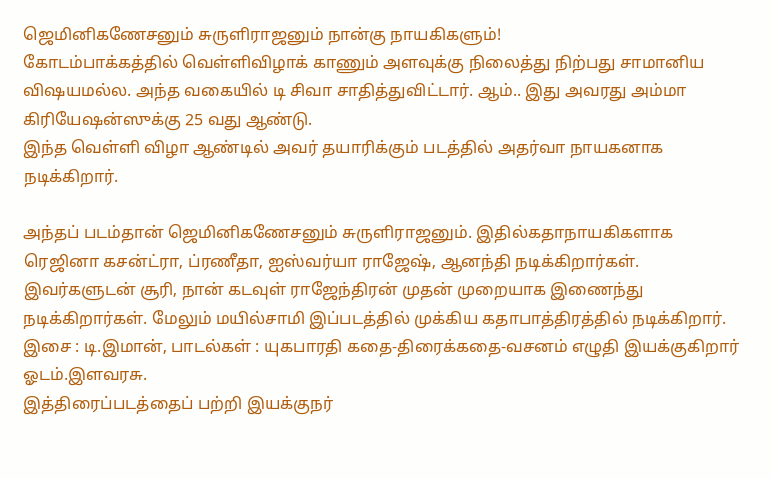ஜெமினிகணேசனும் சுருளிராஜனும் நான்கு நாயகிகளும்!
கோடம்பாக்கத்தில் வெள்ளிவிழாக் காணும் அளவுக்கு நிலைத்து நிற்பது சாமானிய விஷயமல்ல. அந்த வகையில் டி சிவா சாதித்துவிட்டார். ஆம்.. இது அவரது அம்மா கிரியேஷன்ஸுக்கு 25 வது ஆண்டு.
இந்த வெள்ளி விழா ஆண்டில் அவர் தயாரிக்கும் படத்தில் அதர்வா நாயகனாக நடிக்கிறார்.

அந்தப் படம்தான் ஜெமினிகணேசனும் சுருளிராஜனும். இதில்கதாநாயகிகளாக ரெஜினா கசன்ட்ரா, ப்ரணீதா, ஐஸ்வர்யா ராஜேஷ், ஆனந்தி நடிக்கிறார்கள். இவர்களுடன் சூரி, நான் கடவுள் ராஜேந்திரன் முதன் முறையாக இணைந்து நடிக்கிறார்கள். மேலும் மயில்சாமி இப்படத்தில் முக்கிய கதாபாத்திரத்தில் நடிக்கிறார்.
இசை : டி.இமான், பாடல்கள் : யுகபாரதி கதை-திரைக்கதை-வசனம் எழுதி இயக்குகிறார் ஓடம்.இளவரசு.
இத்திரைப்படத்தைப் பற்றி இயக்குநர்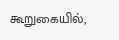கூறுகையில்,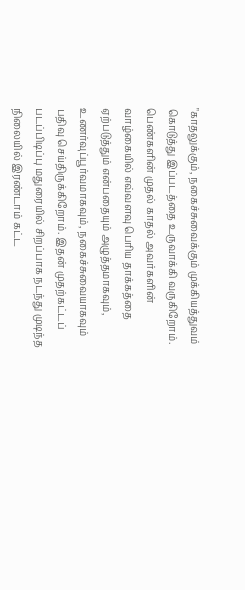"காதலுக்கும், நகைச்சுவைக்கும் முக்கியத்துவம் கொடுத்து இப்படத்தை உருவாக்கி வருகிறோம்.
பெண்களின் முதல் காதல் அவர்களின் வாழ்கையில் எவ்வளவு பெரிய தாக்கத்தை ஏற்படுத்தும் என்பதையும் அழுத்தமாகவும், உணர்வுப்பூர்வமாகவும், நகைச்சுவையாகவும் பதிவு செய்திருக்கிறோம். இதன் முதற்கட்டப் படப்பிடிப்பு மதுரையில் சிறப்பாக நடந்து முடிந்த நிலையில் இரண்டாம் கட்ட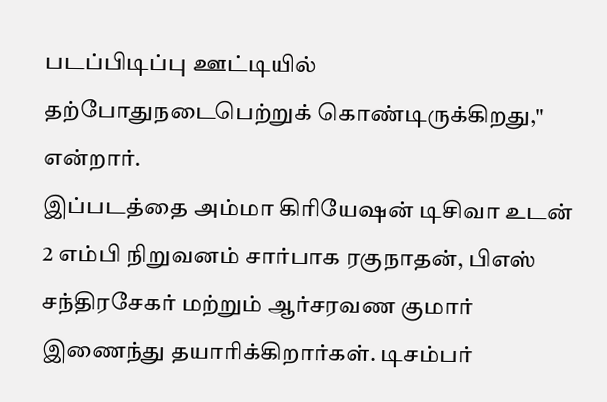படப்பிடிப்பு ஊட்டியில் தற்போதுநடைபெற்றுக் கொண்டிருக்கிறது," என்றார்.
இப்படத்தை அம்மா கிரியேஷன் டிசிவா உடன் 2 எம்பி நிறுவனம் சார்பாக ரகுநாதன், பிஎஸ் சந்திரசேகர் மற்றும் ஆர்சரவண குமார் இணைந்து தயாரிக்கிறார்கள். டிசம்பர்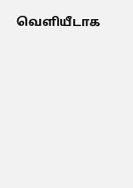வெளியீடாக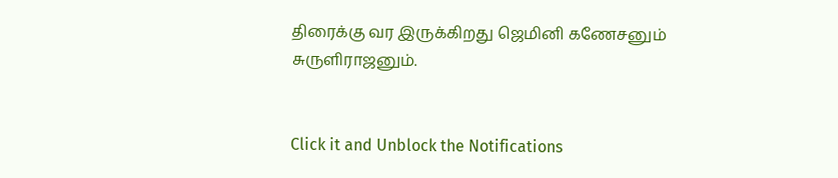திரைக்கு வர இருக்கிறது ஜெமினி கணேசனும் சுருளிராஜனும்.


Click it and Unblock the Notifications